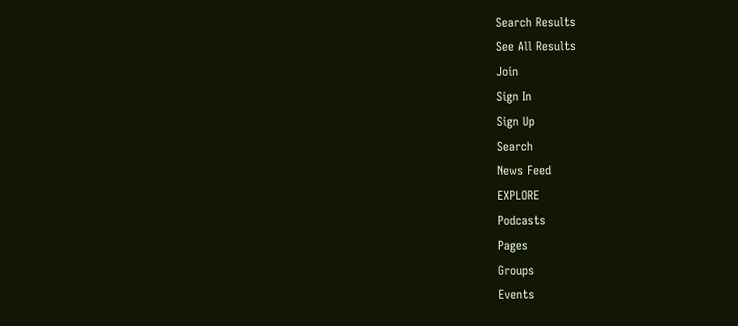Search Results
See All Results
Join
Sign In
Sign Up
Search
News Feed
EXPLORE
Podcasts
Pages
Groups
Events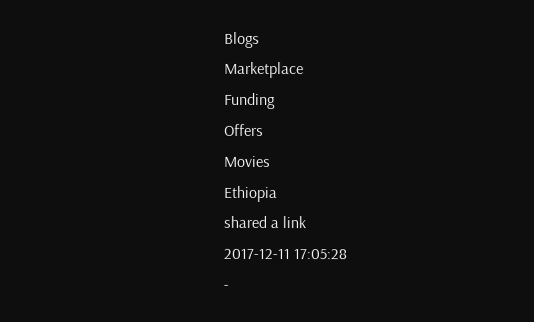Blogs
Marketplace
Funding
Offers
Movies
Ethiopia
shared a link
2017-12-11 17:05:28
-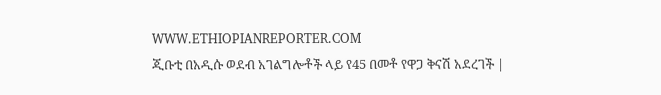WWW.ETHIOPIANREPORTER.COM
ጂቡቲ በአዲሱ ወደብ አገልግሎቶች ላይ የ45 በመቶ የዋጋ ቅናሽ አደረገች |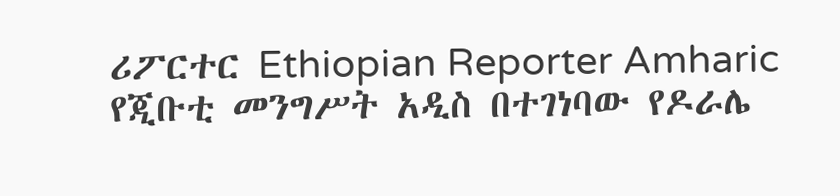ሪፖርተር Ethiopian Reporter Amharic
የጂቡቲ መንግሥት አዲስ በተገነባው የዶራሌ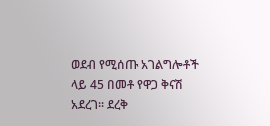ወደብ የሚሰጡ አገልግሎቶች ላይ 45 በመቶ የዋጋ ቅናሽ አደረገ፡፡ ደረቅ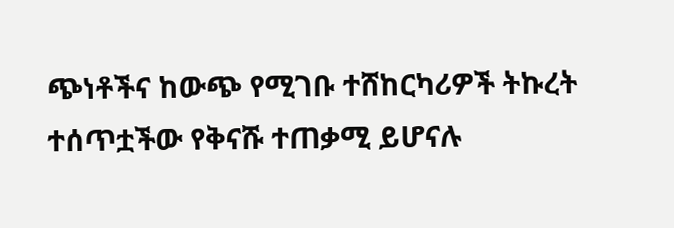ጭነቶችና ከውጭ የሚገቡ ተሸከርካሪዎች ትኩረት ተሰጥቷችው የቅናሹ ተጠቃሚ ይሆናሉ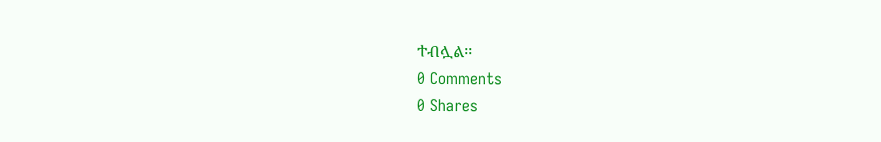ተብሏል፡፡
0 Comments
0 Shares